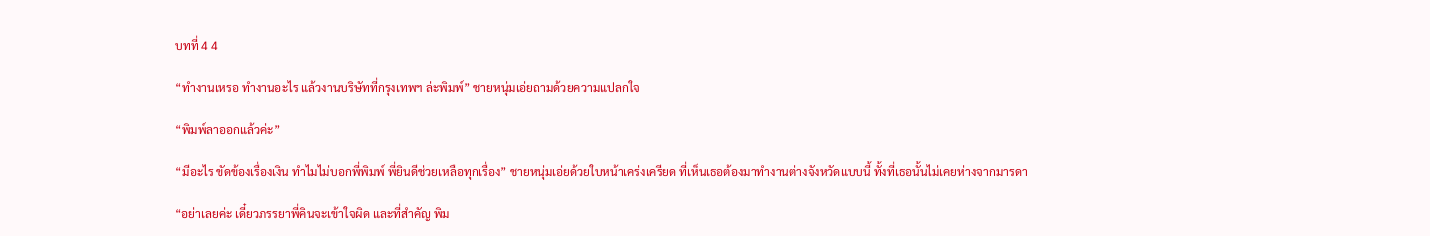บทที่ 4 4

“ทำงานเหรอ ทำงานอะไร แล้วงานบริษัทที่กรุงเทพฯ ล่ะพิมพ์” ชายหนุ่มเอ่ยถามด้วยความแปลกใจ

“พิมพ์ลาออกแล้วค่ะ”

“มีอะไร ขัดข้องเรื่องเงิน ทำไมไม่บอกพี่พิมพ์ พี่ยินดีช่วยเหลือทุกเรื่อง” ชายหนุ่มเอ่ยด้วยใบหน้าเคร่งเครียด ที่เห็นเธอต้องมาทำงานต่างจังหวัดแบบนี้ ทั้งที่เธอนั้นไม่เคยห่างจากมารดา

“อย่าเลยค่ะ เดี๋ยวภรรยาพี่คินจะเข้าใจผิด และที่สำคัญ พิม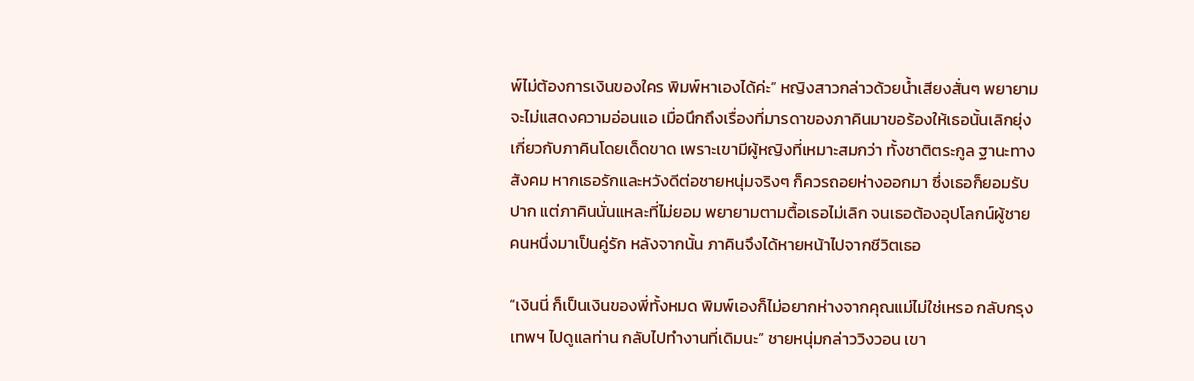พ์ไม่ต้องการเงินของใคร พิมพ์หาเองได้ค่ะ” หญิงสาวกล่าวด้วยน้ำเสียงสั่นๆ พยายามจะไม่แสดงความอ่อนแอ เมื่อนึกถึงเรื่องที่มารดาของภาคินมาขอร้องให้เธอนั้นเลิกยุ่งเกี่ยวกับภาคินโดยเด็ดขาด เพราะเขามีผู้หญิงที่เหมาะสมกว่า ทั้งชาติตระกูล ฐานะทางสังคม หากเธอรักและหวังดีต่อชายหนุ่มจริงๆ ก็ควรถอยห่างออกมา ซึ่งเธอก็ยอมรับปาก แต่ภาคินนั่นแหละที่ไม่ยอม พยายามตามตื้อเธอไม่เลิก จนเธอต้องอุปโลกน์ผู้ชายคนหนึ่งมาเป็นคู่รัก หลังจากนั้น ภาคินจึงได้หายหน้าไปจากชีวิตเธอ

“เงินนี่ ก็เป็นเงินของพี่ทั้งหมด พิมพ์เองก็ไม่อยากห่างจากคุณแม่ไม่ใช่เหรอ กลับกรุงเทพฯ ไปดูแลท่าน กลับไปทำงานที่เดิมนะ” ชายหนุ่มกล่าววิงวอน เขา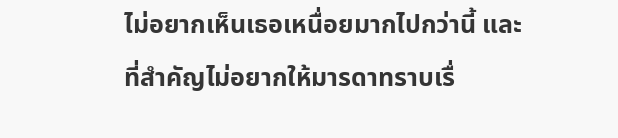ไม่อยากเห็นเธอเหนื่อยมากไปกว่านี้ และที่สำคัญไม่อยากให้มารดาทราบเรื่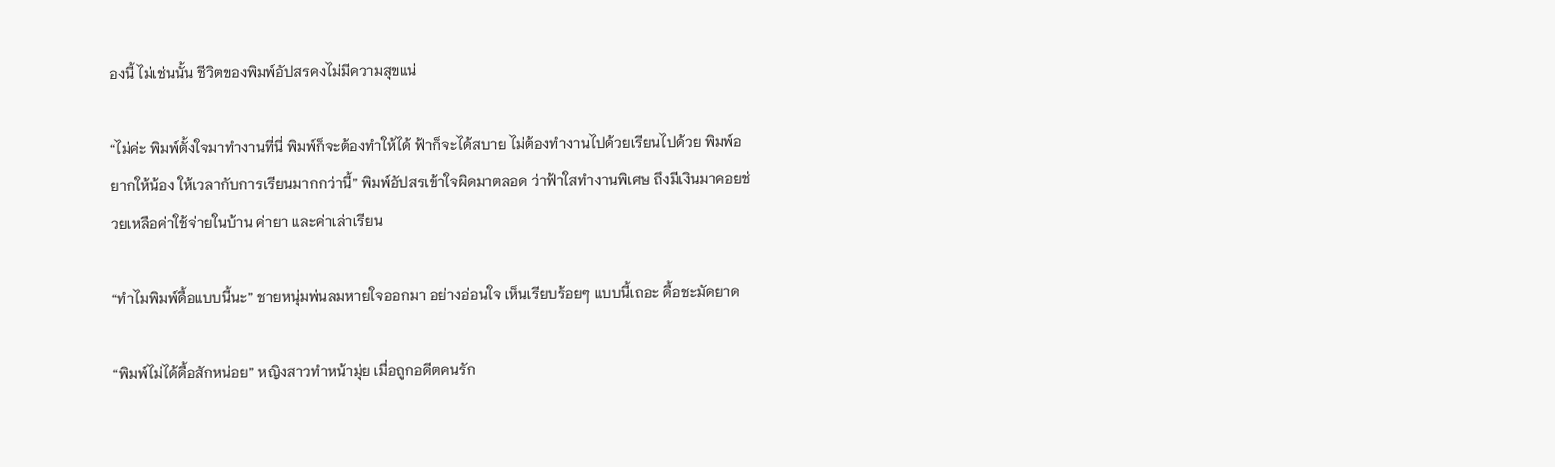องนี้ ไม่เช่นนั้น ชีวิตของพิมพ์อัปสรคงไม่มีความสุขแน่

“ไม่ค่ะ พิมพ์ตั้งใจมาทำงานที่นี่ พิมพ์ก็จะต้องทำให้ได้ ฟ้าก็จะได้สบาย ไม่ต้องทำงานไปด้วยเรียนไปด้วย พิมพ์อยากให้น้อง ให้เวลากับการเรียนมากกว่านี้” พิมพ์อัปสรเข้าใจผิดมาตลอด ว่าฟ้าใสทำงานพิเศษ ถึงมีเงินมาคอยช่วยเหลือค่าใช้จ่ายในบ้าน ค่ายา และค่าเล่าเรียน

“ทำไมพิมพ์ดื้อแบบนี้นะ” ชายหนุ่มพ่นลมหายใจออกมา อย่างอ่อนใจ เห็นเรียบร้อยๆ แบบนี้เถอะ ดื้อชะมัดยาด

“พิมพ์ไม่ได้ดื้อสักหน่อย” หญิงสาวทำหน้ามุ่ย เมื่อถูกอดีตคนรัก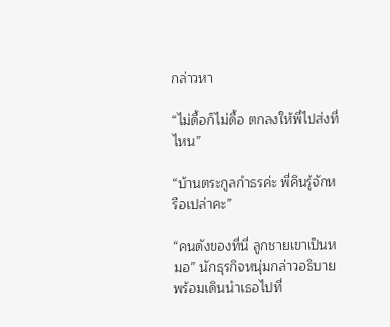กล่าวหา

“ไม่ดื้อก็ไม่ดื้อ ตกลงให้พี่ไปส่งที่ไหน”

“บ้านตระกูลกำธรค่ะ พี่คินรู้จักหรือเปล่าคะ”

“คนดังของที่นี่ ลูกชายเขาเป็นหมอ” นักธุรกิจหนุ่มกล่าวอธิบาย พร้อมเดินนำเธอไปที่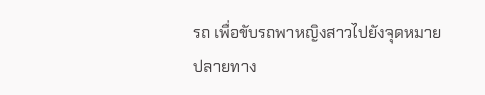รถ เพื่อขับรถพาหญิงสาวไปยังจุดหมายปลายทาง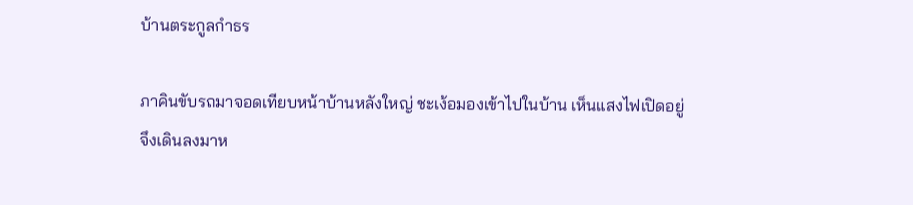บ้านตระกูลกำธร

ภาคินขับรถมาจอดเทียบหน้าบ้านหลังใหญ่ ชะเง้อมองเข้าไปในบ้าน เห็นแสงไฟเปิดอยู่ จึงเดินลงมาห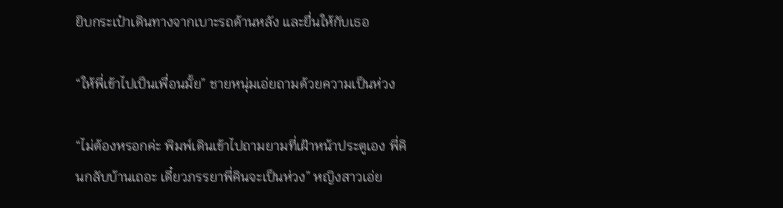ยิบกระเป๋าเดินทางจากเบาะรถด้านหลัง และยื่นให้กับเธอ

“ให้พี่เข้าไปเป็นเพื่อนมั้ย” ชายหนุ่มเอ่ยถามด้วยความเป็นห่วง

“ไม่ต้องหรอกค่ะ พิมพ์เดินเข้าไปถามยามที่เฝ้าหน้าประตูเอง พี่คินกลับบ้านเถอะ เดี๋ยวภรรยาพี่คินจะเป็นห่วง” หญิงสาวเอ่ย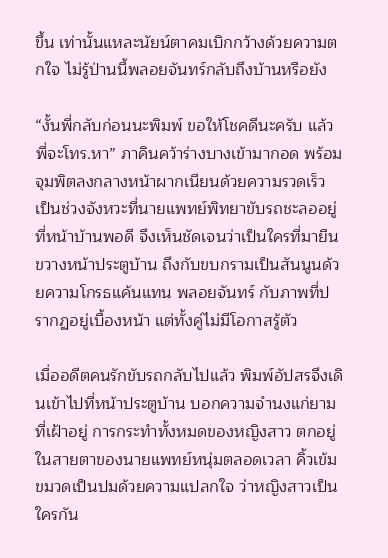ขึ้น เท่านั้นแหละนัยน์ตาคมเบิกกว้างด้วยความตกใจ ไม่รู้ป่านนี้พลอยจันทร์กลับถึงบ้านหรือยัง

“งั้นพี่กลับก่อนนะพิมพ์ ขอให้โชคดีนะครับ แล้วพี่จะโทร.หา” ภาคินคว้าร่างบางเข้ามากอด พร้อมจุมพิตลงกลางหน้าผากเนียนด้วยความรวดเร็ว เป็นช่วงจังหวะที่นายแพทย์พิทยาขับรถชะลออยู่ที่หน้าบ้านพอดี จึงเห็นชัดเจนว่าเป็นใครที่มายืนขวางหน้าประตูบ้าน ถึงกับขบกรามเป็นสันนูนด้วยความโกรธแค้นแทน พลอยจันทร์ กับภาพที่ปรากฏอยู่เบื้องหน้า แต่ทั้งคู่ไม่มีโอกาสรู้ตัว

เมื่ออดีตคนรักขับรถกลับไปแล้ว พิมพ์อัปสรจึงเดินเข้าไปที่หน้าประตูบ้าน บอกความจำนงแก่ยามที่เฝ้าอยู่ การกระทำทั้งหมดของหญิงสาว ตกอยู่ในสายตาของนายแพทย์หนุ่มตลอดเวลา คิ้วเข้มขมวดเป็นปมด้วยความแปลกใจ ว่าหญิงสาวเป็นใครกัน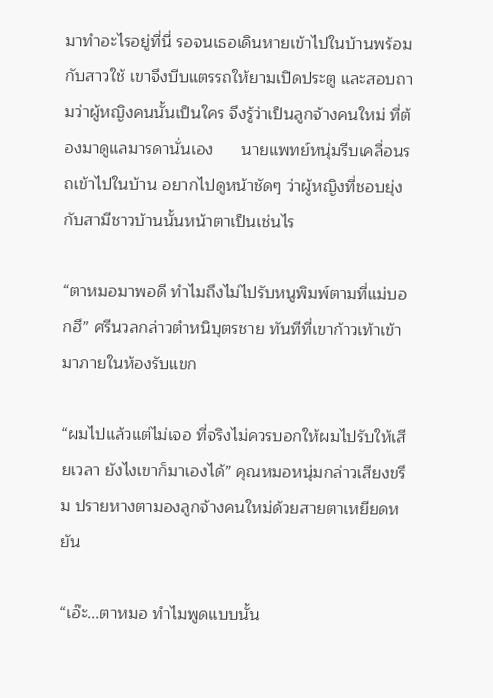มาทำอะไรอยู่ที่นี่ รอจนเธอเดินหายเข้าไปในบ้านพร้อมกับสาวใช้ เขาจึงบีบแตรรถให้ยามเปิดประตู และสอบถามว่าผู้หญิงคนนั้นเป็นใคร จึงรู้ว่าเป็นลูกจ้างคนใหม่ ที่ต้องมาดูแลมารดานั่นเอง      นายแพทย์หนุ่มรีบเคลื่อนรถเข้าไปในบ้าน อยากไปดูหน้าชัดๆ ว่าผู้หญิงที่ชอบยุ่งกับสามีชาวบ้านนั้นหน้าตาเป็นเช่นไร

“ตาหมอมาพอดี ทำไมถึงไม่ไปรับหนูพิมพ์ตามที่แม่บอกฮึ” ศรีนวลกล่าวตำหนิบุตรชาย ทันทีที่เขาก้าวเท้าเข้ามาภายในห้องรับแขก

“ผมไปแล้วแต่ไม่เจอ ที่จริงไม่ควรบอกให้ผมไปรับให้เสียเวลา ยังไงเขาก็มาเองได้” คุณหมอหนุ่มกล่าวเสียงขรึม ปรายหางตามองลูกจ้างคนใหม่ด้วยสายตาเหยียดหยัน

“เอ๊ะ...ตาหมอ ทำไมพูดแบบนั้น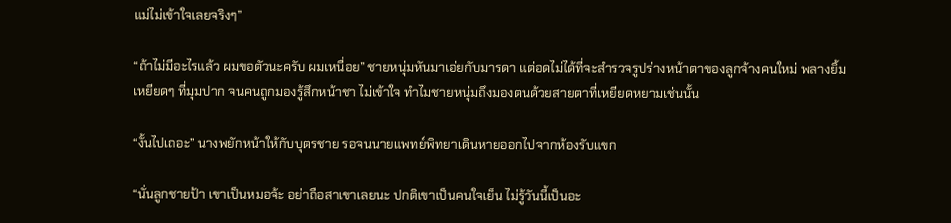แม่ไม่เข้าใจเลยจริงๆ”

“ถ้าไม่มีอะไรแล้ว ผมขอตัวนะครับ ผมเหนื่อย” ชายหนุ่มหันมาเอ่ยกับมารดา แต่อดไม่ได้ที่จะสำรวจรูปร่างหน้าตาของลูกจ้างคนใหม่ พลางยิ้มเหยียดๆ ที่มุมปาก จนคนถูกมองรู้สึกหน้าชา ไม่เข้าใจ ทำไมชายหนุ่มถึงมองตนด้วยสายตาที่เหยียดหยามเช่นนั้น

“งั้นไปเถอะ” นางพยักหน้าให้กับบุตรชาย รอจนนายแพทย์พิทยาเดินหายออกไปจากห้องรับแขก

“นั่นลูกชายป้า เขาเป็นหมอจ้ะ อย่าถือสาเขาเลยนะ ปกติเขาเป็นคนใจเย็น ไม่รู้วันนี้เป็นอะ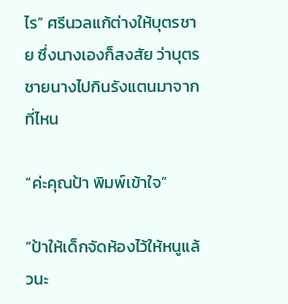ไร” ศรีนวลแก้ต่างให้บุตรชาย ซึ่งนางเองก็สงสัย ว่าบุตรชายนางไปกินรังแตนมาจากที่ไหน

“ค่ะคุณป้า พิมพ์เข้าใจ”

“ป้าให้เด็กจัดห้องไว้ให้หนูแล้วนะ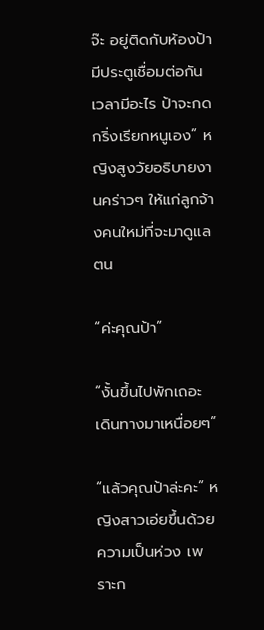จ๊ะ อยู่ติดกับห้องป้า มีประตูเชื่อมต่อกัน เวลามีอะไร ป้าจะกดกริ่งเรียกหนูเอง” หญิงสูงวัยอธิบายงานคร่าวๆ ให้แก่ลูกจ้างคนใหม่ที่จะมาดูแลตน

“ค่ะคุณป้า”

“งั้นขึ้นไปพักเถอะ เดินทางมาเหนื่อยๆ”

“แล้วคุณป้าล่ะคะ” หญิงสาวเอ่ยขึ้นด้วยความเป็นห่วง เพราะก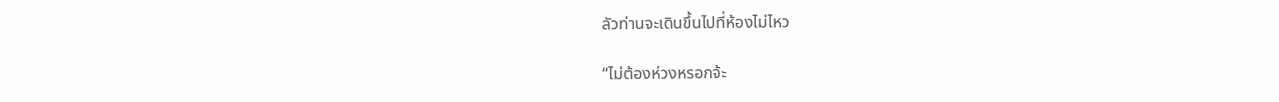ลัวท่านจะเดินขึ้นไปที่ห้องไม่ไหว

“ไม่ต้องห่วงหรอกจ้ะ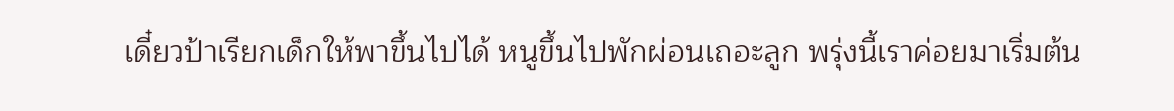เดี๋ยวป้าเรียกเด็กให้พาขึ้นไปได้ หนูขึ้นไปพักผ่อนเถอะลูก พรุ่งนี้เราค่อยมาเริ่มต้น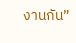งานกัน”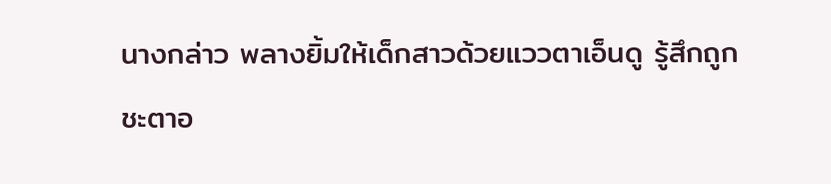นางกล่าว พลางยิ้มให้เด็กสาวด้วยแววตาเอ็นดู รู้สึกถูกชะตาอ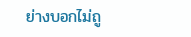ย่างบอกไม่ถู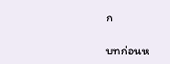ก

บทก่อนห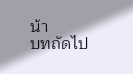น้า
บทถัดไป